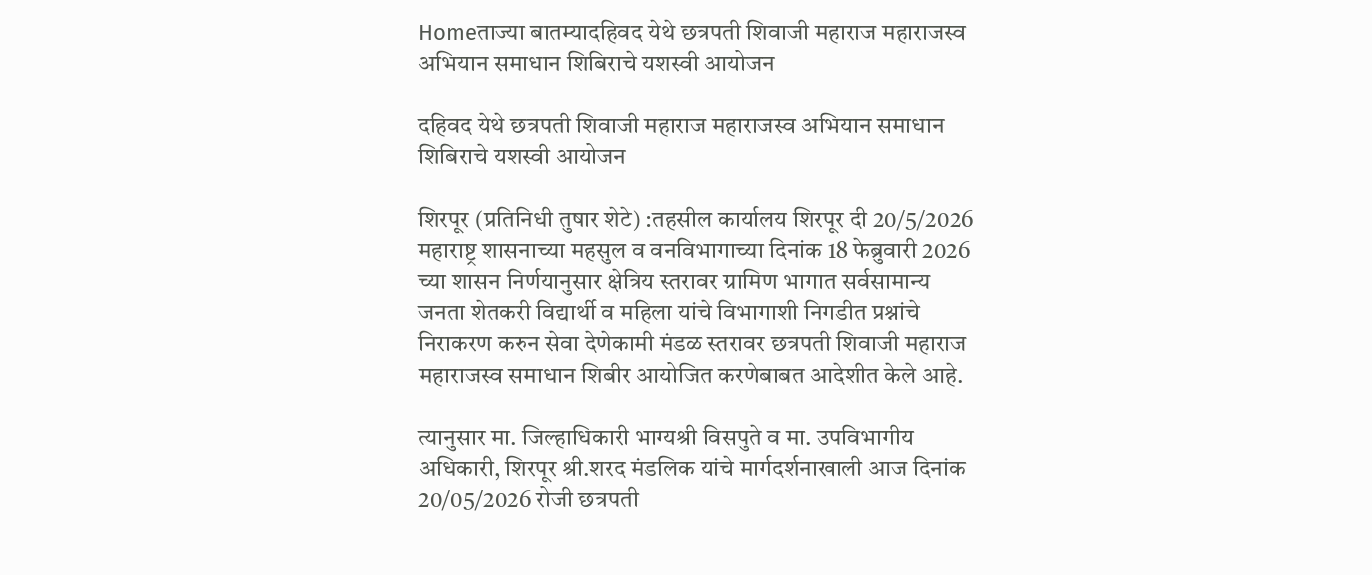Homeताज्या बातम्यादहिवद येथे छत्रपती शिवाजी महाराज महाराजस्व अभियान समाधान शिबिराचे यशस्वी आयोजन

दहिवद येथे छत्रपती शिवाजी महाराज महाराजस्व अभियान समाधान शिबिराचे यशस्वी आयोजन

शिरपूर (प्रतिनिधी तुषार शेटे) :तहसील कार्यालय शिरपूर दी 20/5/2026 महाराष्ट्र शासनाच्या महसुल व वनविभागाच्या दिनांक 18 फेब्रुवारी 2026 च्या शासन निर्णयानुसार क्षेत्रिय स्तरावर ग्रामिण भागात सर्वसामान्य जनता शेतकरी विद्यार्थी व महिला यांचे विभागाशी निगडीत प्रश्नांचे निराकरण करुन सेवा देणेकामी मंडळ स्तरावर छत्रपती शिवाजी महाराज महाराजस्व समाधान शिबीर आयोजित करणेबाबत आदेशीत केले आहे.

त्यानुसार मा. जिल्हाधिकारी भाग्यश्री विसपुते व मा. उपविभागीय अधिकारी, शिरपूर श्री.शरद मंडलिक यांचे मार्गदर्शनाखाली आज दिनांक 20/05/2026 रोजी छत्रपती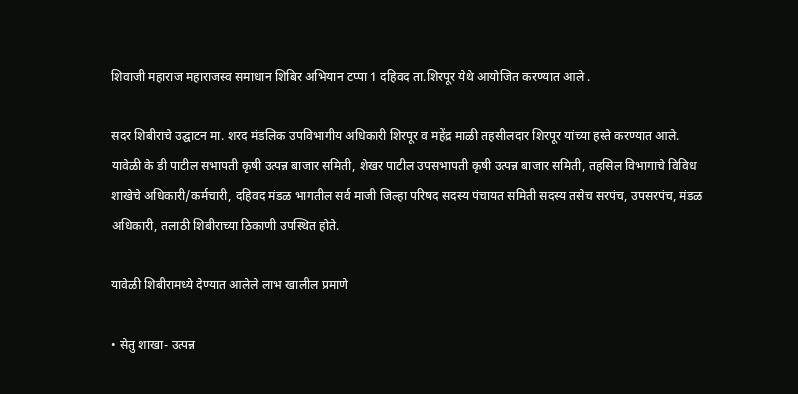शिवाजी महाराज महाराजस्व समाधान शिबिर अभियान टप्पा 1 दहिवद ता.शिरपूर येथे आयोजित करण्यात आले .

सदर शिबीराचे उद्घाटन मा. शरद मंडलिक उपविभागीय अधिकारी शिरपूर व महेंद्र माळी तहसीलदार शिरपूर यांच्या हस्ते करण्यात आले.
यावेळी के डी पाटील सभापती कृषी उत्पन्न बाजार समिती, शेखर पाटील उपसभापती कृषी उत्पन्न बाजार समिती, तहसिल विभागाचे विविध शाखेचे अधिकारी/कर्मचारी, दहिवद मंडळ भागतील सर्व माजी जिल्हा परिषद सदस्य पंचायत समिती सदस्य तसेच सरपंच, उपसरपंच, मंडळ अधिकारी, तलाठी शिबीराच्या ठिकाणी उपस्थित होते.

यावेळी शिबीरामध्ये देण्यात आलेले लाभ खालील प्रमाणे

• सेतु शाखा- उत्पन्न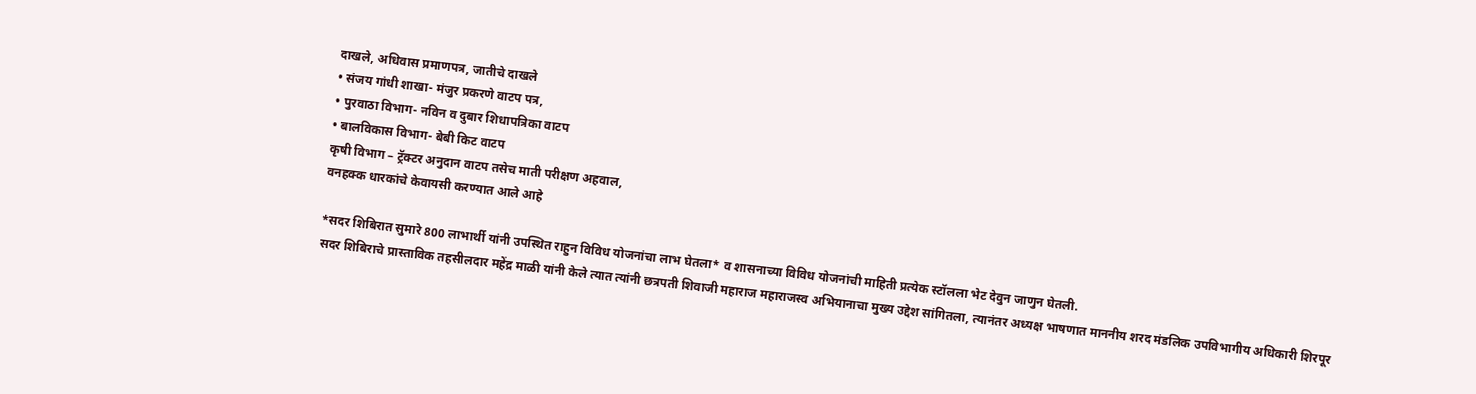दाखले, अधिवास प्रमाणपत्र, जातीचे दाखले
• संजय गांधी शाखा- मंजुर प्रकरणे वाटप पत्र,
• पुरवाठा विभाग- नविन व दुबार शिधापत्रिका वाटप
• बालविकास विभाग- बेबी किट वाटप
कृषी विभाग – ट्रॅक्टर अनुदान वाटप तसेच माती परीक्षण अहवाल,
वनहक्क धारकांचे केवायसी करण्यात आले आहे

*सदर शिबिरात सुमारे 800 लाभार्थी यांनी उपस्थित राहुन विविध योजनांचा लाभ घेतला* व शासनाच्या विविध योजनांची माहिती प्रत्येक स्टॉलला भेट देवुन जाणुन घेतली.
सदर शिबिराचे प्रास्ताविक तहसीलदार महेंद्र माळी यांनी केले त्यात त्यांनी छत्रपती शिवाजी महाराज महाराजस्व अभियानाचा मुख्य उद्देश सांगितला, त्यानंतर अध्यक्ष भाषणात माननीय शरद मंडलिक उपविभागीय अधिकारी शिरपूर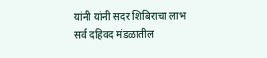यांनी यांनी सदर शिबिराचा लाभ सर्व दहिवद मंडळातील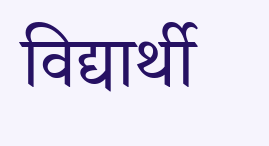विद्यार्थी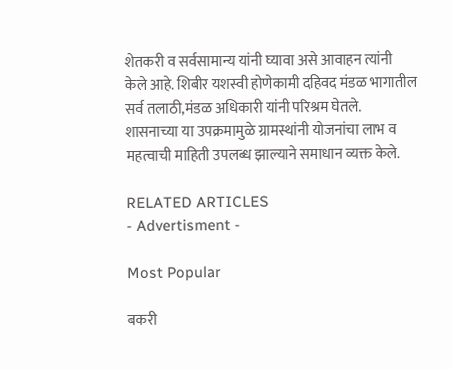शेतकरी व सर्वसामान्य यांनी घ्यावा असे आवाहन त्यांनी केले आहे. शिबीर यशस्वी होणेकामी दहिवद मंडळ भागातील सर्व तलाठी,मंडळ अधिकारी यांनी परिश्रम घेतले.
शासनाच्या या उपक्रमामुळे ग्रामस्थांनी योजनांचा लाभ व महत्वाची माहिती उपलब्ध झाल्याने समाधान व्यक्त केले.

RELATED ARTICLES
- Advertisment -

Most Popular

बकरी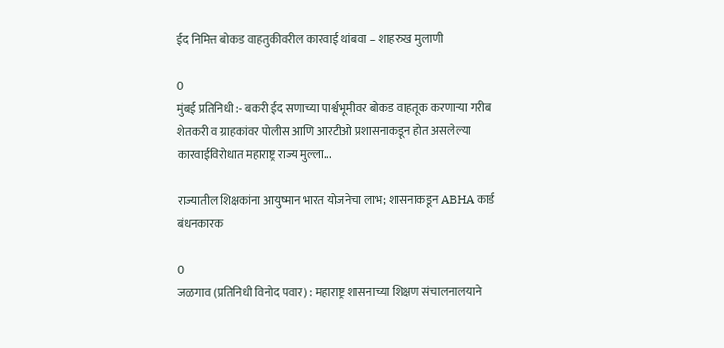ईद निमित्त बोकड वाहतुकीवरील कारवाई थांबवा – शाहरुख मुलाणी

0
मुंबई प्रतिनिधी :- बकरी ईद सणाच्या पार्श्वभूमीवर बोकड वाहतूक करणाऱ्या गरीब शेतकरी व ग्राहकांवर पोलीस आणि आरटीओ प्रशासनाकडून होत असलेल्या कारवाईविरोधात महाराष्ट्र राज्य मुल्ला...

राज्यातील शिक्षकांना आयुष्मान भारत योजनेचा लाभ; शासनाकडून ABHA कार्ड बंधनकारक

0
जळगाव (प्रतिनिधी विनोद पवार) : महाराष्ट्र शासनाच्या शिक्षण संचालनालयाने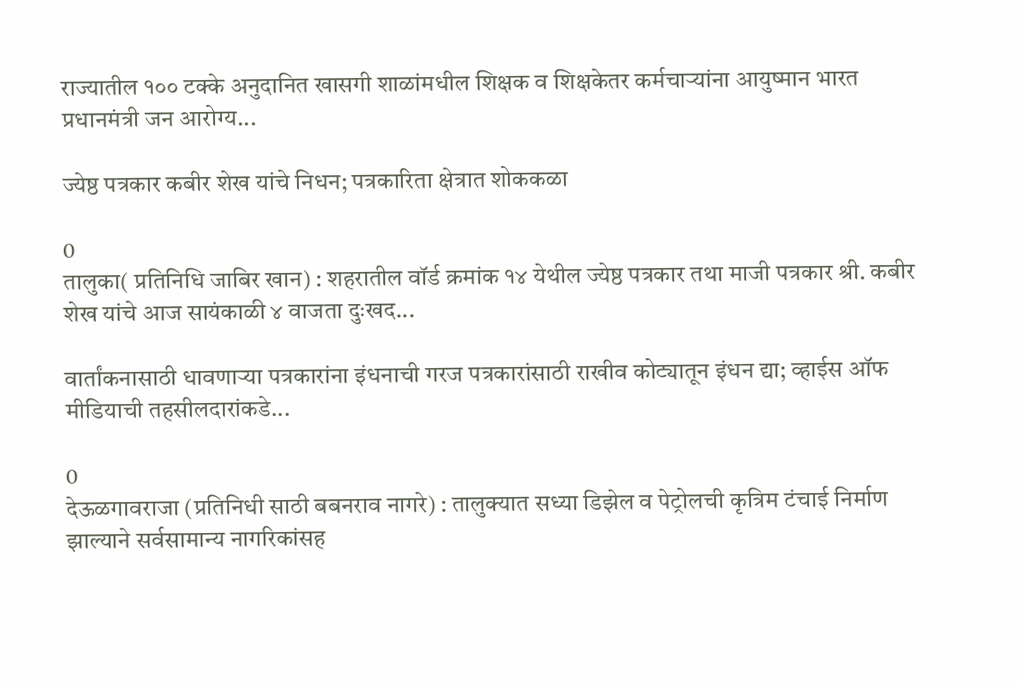राज्यातील १०० टक्के अनुदानित खासगी शाळांमधील शिक्षक व शिक्षकेतर कर्मचाऱ्यांना आयुष्मान भारत प्रधानमंत्री जन आरोग्य...

ज्येष्ठ पत्रकार कबीर शेख यांचे निधन; पत्रकारिता क्षेत्रात शोककळा

0
तालुका( प्रतिनिधि जाबिर खान) : शहरातील वॉर्ड क्रमांक १४ येथील ज्येष्ठ पत्रकार तथा माजी पत्रकार श्री. कबीर शेख यांचे आज सायंकाळी ४ वाजता दुःखद...

वार्तांकनासाठी धावणाऱ्या पत्रकारांना इंधनाची गरज पत्रकारांसाठी राखीव कोट्यातून इंधन द्या; व्हाईस ऑफ मीडियाची तहसीलदारांकडे...

0
देऊळगावराजा (प्रतिनिधी साठी बबनराव नागरे) : तालुक्यात सध्या डिझेल व पेट्रोलची कृत्रिम टंचाई निर्माण झाल्याने सर्वसामान्य नागरिकांसह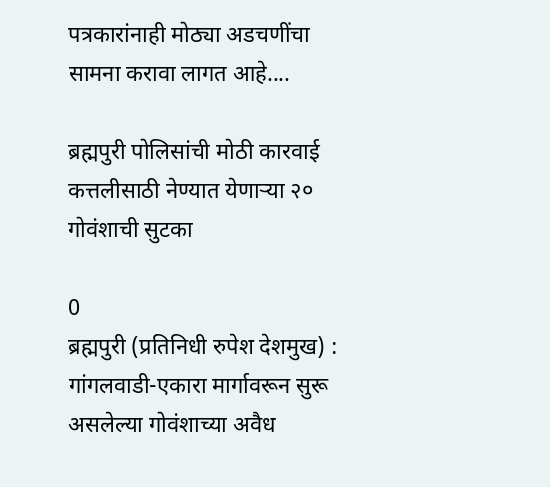पत्रकारांनाही मोठ्या अडचणींचा सामना करावा लागत आहे....

ब्रह्मपुरी पोलिसांची मोठी कारवाई कत्तलीसाठी नेण्यात येणाऱ्या २० गोवंशाची सुटका

0
ब्रह्मपुरी (प्रतिनिधी रुपेश देशमुख) : गांगलवाडी-एकारा मार्गावरून सुरू असलेल्या गोवंशाच्या अवैध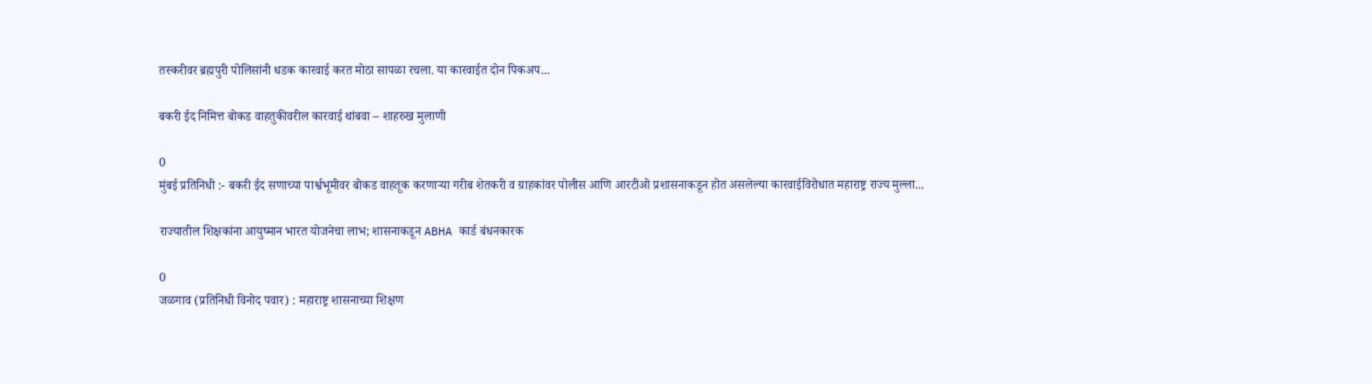तस्करीवर ब्रह्मपुरी पोलिसांनी धडक कारवाई करत मोठा सापळा रचला. या कारवाईत दोन पिकअप...

बकरी ईद निमित्त बोकड वाहतुकीवरील कारवाई थांबवा – शाहरुख मुलाणी

0
मुंबई प्रतिनिधी :- बकरी ईद सणाच्या पार्श्वभूमीवर बोकड वाहतूक करणाऱ्या गरीब शेतकरी व ग्राहकांवर पोलीस आणि आरटीओ प्रशासनाकडून होत असलेल्या कारवाईविरोधात महाराष्ट्र राज्य मुल्ला...

राज्यातील शिक्षकांना आयुष्मान भारत योजनेचा लाभ; शासनाकडून ABHA कार्ड बंधनकारक

0
जळगाव (प्रतिनिधी विनोद पवार) : महाराष्ट्र शासनाच्या शिक्षण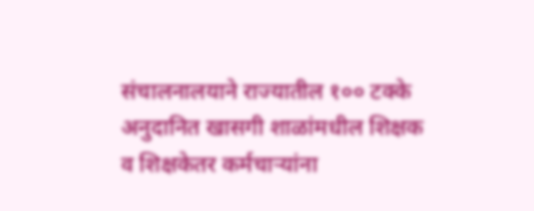संचालनालयाने राज्यातील १०० टक्के अनुदानित खासगी शाळांमधील शिक्षक व शिक्षकेतर कर्मचाऱ्यांना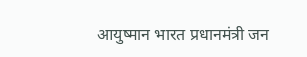आयुष्मान भारत प्रधानमंत्री जन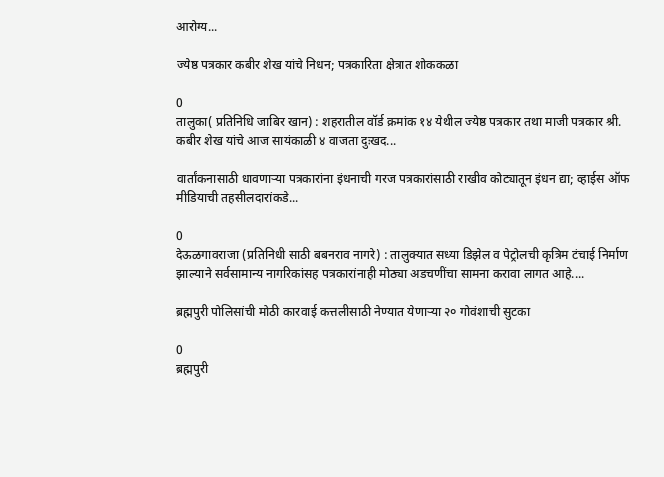आरोग्य...

ज्येष्ठ पत्रकार कबीर शेख यांचे निधन; पत्रकारिता क्षेत्रात शोककळा

0
तालुका( प्रतिनिधि जाबिर खान) : शहरातील वॉर्ड क्रमांक १४ येथील ज्येष्ठ पत्रकार तथा माजी पत्रकार श्री. कबीर शेख यांचे आज सायंकाळी ४ वाजता दुःखद...

वार्तांकनासाठी धावणाऱ्या पत्रकारांना इंधनाची गरज पत्रकारांसाठी राखीव कोट्यातून इंधन द्या; व्हाईस ऑफ मीडियाची तहसीलदारांकडे...

0
देऊळगावराजा (प्रतिनिधी साठी बबनराव नागरे) : तालुक्यात सध्या डिझेल व पेट्रोलची कृत्रिम टंचाई निर्माण झाल्याने सर्वसामान्य नागरिकांसह पत्रकारांनाही मोठ्या अडचणींचा सामना करावा लागत आहे....

ब्रह्मपुरी पोलिसांची मोठी कारवाई कत्तलीसाठी नेण्यात येणाऱ्या २० गोवंशाची सुटका

0
ब्रह्मपुरी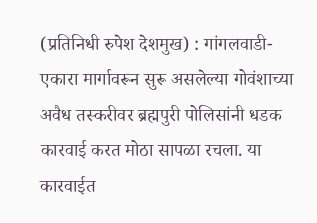(प्रतिनिधी रुपेश देशमुख) : गांगलवाडी-एकारा मार्गावरून सुरू असलेल्या गोवंशाच्या अवैध तस्करीवर ब्रह्मपुरी पोलिसांनी धडक कारवाई करत मोठा सापळा रचला. या कारवाईत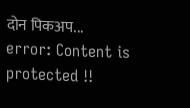दोन पिकअप...
error: Content is protected !!